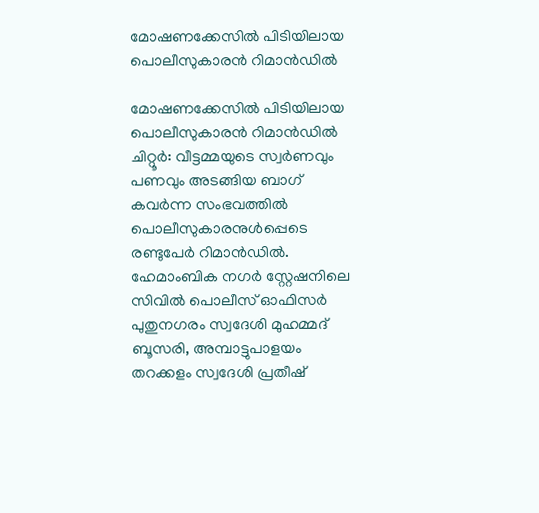മോഷണക്കേസിൽ പിടിയിലായ പൊലീസുകാരൻ റിമാൻഡിൽ

മോഷണക്കേസിൽ പിടിയിലായ പൊലീസുകാരൻ റിമാൻഡിൽ ചിറ്റൂർ: വീട്ടമ്മയുടെ സ്വർണവും പണവും അടങ്ങിയ ബാഗ് കവർന്ന സംഭവത്തിൽ പൊലീസുകാരനുൾപ്പെടെ രണ്ടുപേർ റിമാൻഡിൽ. ഹേമാംബിക നഗർ സ്റ്റേഷനിലെ സിവിൽ പൊലീസ് ഓഫിസർ പുതുനഗരം സ്വദേശി മുഹമ്മദ് ബൂസരി, അമ്പാട്ടുപാളയം തറക്കളം സ്വദേശി പ്രതീഷ്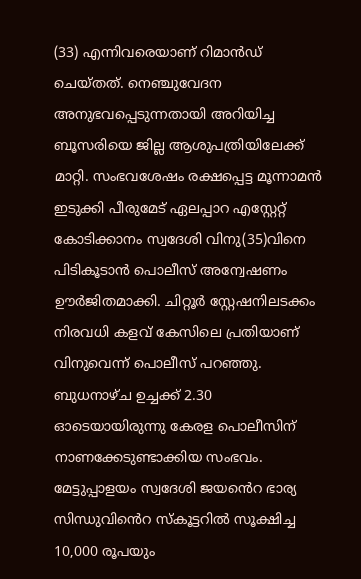(33) എന്നിവരെയാണ് റിമാൻഡ് ചെയ്തത്. നെഞ്ചുവേദന അനുഭവപ്പെടുന്നതായി അറിയിച്ച ബൂസരിയെ ജില്ല ആശുപത്രിയിലേക്ക് മാറ്റി. സംഭവശേഷം രക്ഷപ്പെട്ട മൂന്നാമൻ ഇടുക്കി പീരുമേട് ഏലപ്പാറ എസ്റ്റേറ്റ് കോടിക്കാനം സ്വദേശി വിനു(35)വിനെ പിടികൂടാൻ പൊലീസ് അന്വേഷണം ഊർജിതമാക്കി. ചിറ്റൂർ സ്റ്റേഷനിലടക്കം നിരവധി കളവ് കേസിലെ പ്രതിയാണ് വിനുവെന്ന് പൊലീസ് പറഞ്ഞു. ബുധനാഴ്ച ഉച്ചക്ക് 2.30 ഓടെയായിരുന്നു കേരള പൊലീസിന് നാണക്കേടുണ്ടാക്കിയ സംഭവം. മേട്ടുപ്പാളയം സ്വദേശി ജയൻെറ ഭാര്യ സിന്ധുവിൻെറ സ്കൂട്ടറിൽ സൂക്ഷിച്ച 10,000 രൂപയും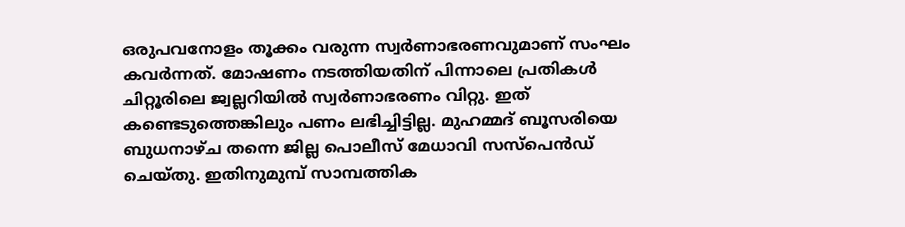ഒരുപവനോളം തൂക്കം വരുന്ന സ്വർണാഭരണവുമാണ് സംഘം കവർന്നത്. മോഷണം നടത്തിയതിന് പിന്നാലെ പ്രതികൾ ചിറ്റൂരിലെ ജ്വല്ലറിയിൽ സ്വർണാഭരണം വിറ്റു. ഇത് കണ്ടെടുത്തെങ്കിലും പണം ലഭിച്ചിട്ടില്ല. മുഹമ്മദ് ബൂസരിയെ ബുധനാഴ്ച തന്നെ ജില്ല പൊലീസ് മേധാവി സസ്പെൻഡ് ചെയ്തു. ഇതിനുമുമ്പ് സാമ്പത്തിക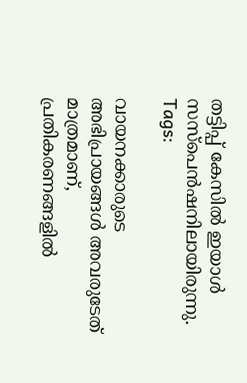തട്ടിപ്പ് കേസിൽ ഇയാൾ സസ്പെൻഷനിലായിരുന്നു.
Tags:

വായനക്കാരുടെ അഭിപ്രായങ്ങള്‍ അവരുടേത് മാത്രമാണ്, പ്രതികരണങ്ങളിൽ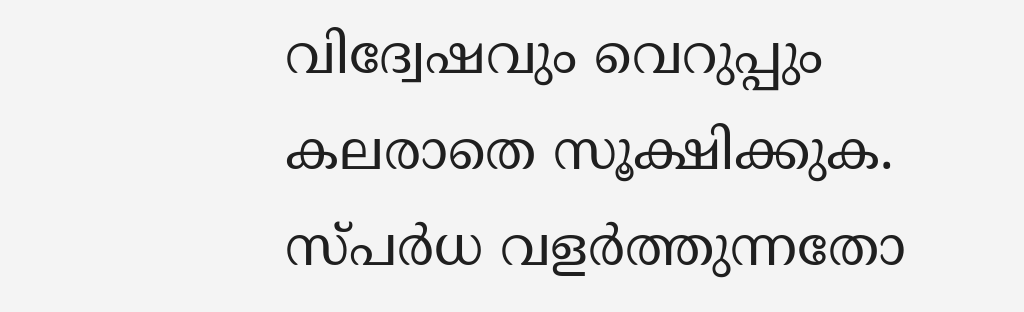വിദ്വേഷവും വെറുപ്പും കലരാതെ സൂക്ഷിക്കുക. സ്പർധ വളർത്തുന്നതോ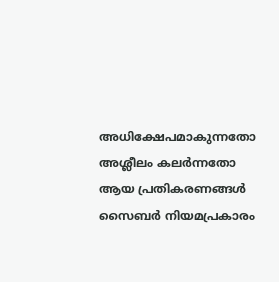അധിക്ഷേപമാകുന്നതോ അശ്ലീലം കലർന്നതോ ആയ പ്രതികരണങ്ങൾ സൈബർ നിയമപ്രകാരം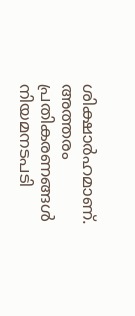ശിക്ഷാർഹമാണ്. അത്തരം പ്രതികരണങ്ങൾ നിയമനടപടി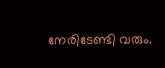നേരിടേണ്ടി വരും.